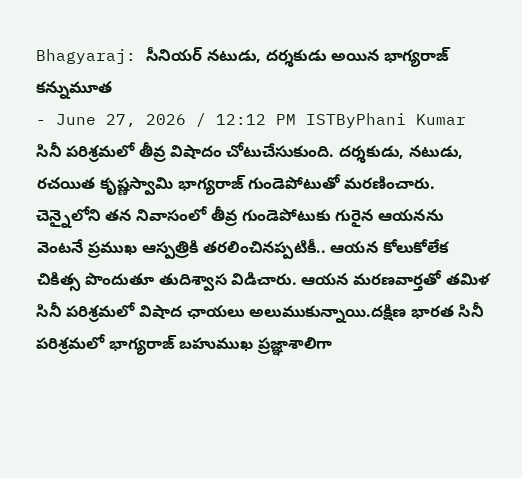Bhagyaraj: సీనియర్ నటుడు, దర్శకుడు అయిన భాగ్యరాజ్ కన్నుమూత
- June 27, 2026 / 12:12 PM ISTByPhani Kumar
సినీ పరిశ్రమలో తీవ్ర విషాదం చోటుచేసుకుంది. దర్శకుడు, నటుడు, రచయిత కృష్ణస్వామి భాగ్యరాజ్ గుండెపోటుతో మరణించారు. చెన్నైలోని తన నివాసంలో తీవ్ర గుండెపోటుకు గురైన ఆయనను వెంటనే ప్రముఖ ఆస్పత్రికి తరలించినప్పటికీ.. ఆయన కోలుకోలేక చికిత్స పొందుతూ తుదిశ్వాస విడిచారు. ఆయన మరణవార్తతో తమిళ సినీ పరిశ్రమలో విషాద ఛాయలు అలుముకున్నాయి.దక్షిణ భారత సినీ పరిశ్రమలో భాగ్యరాజ్ బహుముఖ ప్రజ్ఞాశాలిగా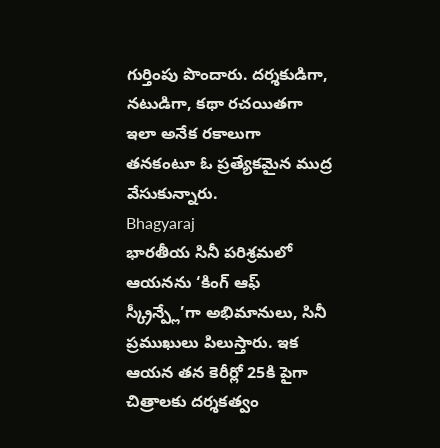గుర్తింపు పొందారు. దర్శకుడిగా, నటుడిగా, కథా రచయితగా ఇలా అనేక రకాలుగా తనకంటూ ఓ ప్రత్యేకమైన ముద్ర వేసుకున్నారు.
Bhagyaraj
భారతీయ సినీ పరిశ్రమలో ఆయనను ‘కింగ్ ఆఫ్ స్క్రీన్ప్లే’గా అభిమానులు, సినీ ప్రముఖులు పిలుస్తారు. ఇక ఆయన తన కెరీర్లో 25కి పైగా చిత్రాలకు దర్శకత్వం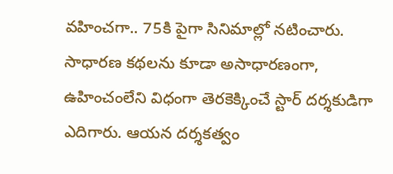వహించగా.. 75కి పైగా సినిమాల్లో నటించారు. సాధారణ కథలను కూడా అసాధారణంగా, ఉహించంలేని విధంగా తెరకెక్కించే స్టార్ దర్శకుడిగా ఎదిగారు. ఆయన దర్శకత్వం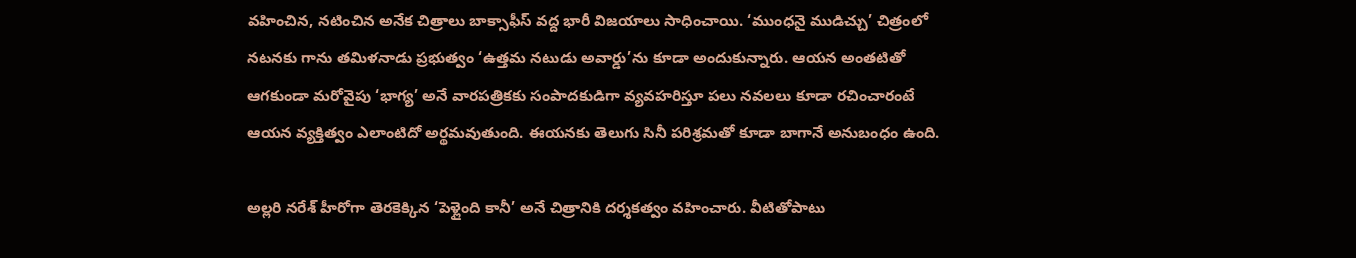వహించిన, నటించిన అనేక చిత్రాలు బాక్సాఫీస్ వద్ద భారీ విజయాలు సాధించాయి. ‘ముంధనై ముడిచ్చు’ చిత్రంలో నటనకు గాను తమిళనాడు ప్రభుత్వం ‘ఉత్తమ నటుడు అవార్డు’ను కూడా అందుకున్నారు. ఆయన అంతటితో ఆగకుండా మరోవైపు ‘భాగ్య’ అనే వారపత్రికకు సంపాదకుడిగా వ్యవహరిస్తూ పలు నవలలు కూడా రచించారంటే ఆయన వ్యక్తిత్వం ఎలాంటిదో అర్థమవుతుంది. ఈయనకు తెలుగు సినీ పరిశ్రమతో కూడా బాగానే అనుబంధం ఉంది.

అల్లరి నరేశ్ హీరోగా తెరకెక్కిన ‘పెళ్లైంది కానీ’ అనే చిత్రానికి దర్శకత్వం వహించారు. వీటితోపాటు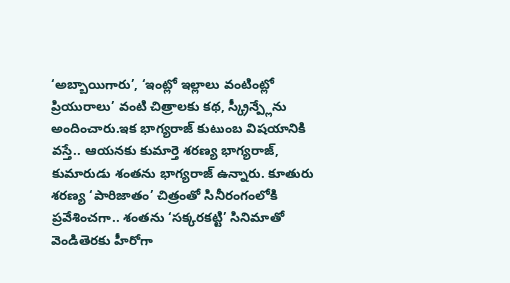‘అబ్బాయిగారు’, ‘ఇంట్లో ఇల్లాలు వంటింట్లో ప్రియురాలు’ వంటి చిత్రాలకు కథ, స్క్రీన్ప్లేను అందించారు.ఇక భాగ్యరాజ్ కుటుంబ విషయానికి వస్తే.. ఆయనకు కుమార్తె శరణ్య భాగ్యరాజ్, కుమారుడు శంతను భాగ్యరాజ్ ఉన్నారు. కూతురు శరణ్య ‘పారిజాతం’ చిత్రంతో సినీరంగంలోకి ప్రవేశించగా.. శంతను ‘సక్కరకట్టి’ సినిమాతో వెండితెరకు హీరోగా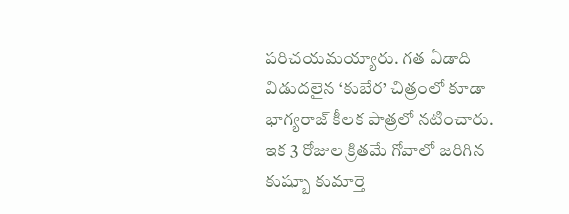పరిచయమయ్యారు. గత ఏడాది విడుదలైన ‘కుబేర’ చిత్రంలో కూడా భాగ్యరాజ్ కీలక పాత్రలో నటించారు. ఇక 3 రోజుల క్రితమే గోవాలో జరిగిన కుష్బూ కుమార్తె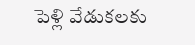పెళ్లి వేడుకలకు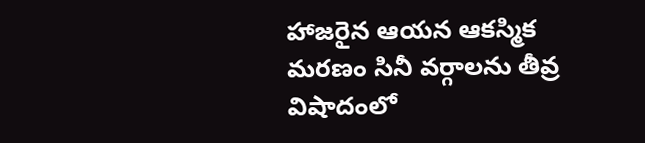హాజరైన ఆయన ఆకస్మిక మరణం సినీ వర్గాలను తీవ్ర విషాదంలో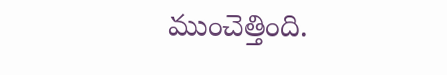ముంచెత్తింది.